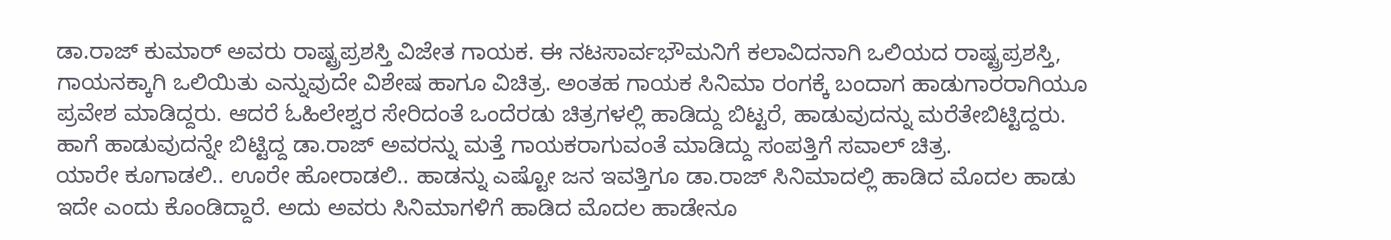ಡಾ.ರಾಜ್ ಕುಮಾರ್ ಅವರು ರಾಷ್ಟ್ರಪ್ರಶಸ್ತಿ ವಿಜೇತ ಗಾಯಕ. ಈ ನಟಸಾರ್ವಭೌಮನಿಗೆ ಕಲಾವಿದನಾಗಿ ಒಲಿಯದ ರಾಷ್ಟ್ರಪ್ರಶಸ್ತಿ, ಗಾಯನಕ್ಕಾಗಿ ಒಲಿಯಿತು ಎನ್ನುವುದೇ ವಿಶೇಷ ಹಾಗೂ ವಿಚಿತ್ರ. ಅಂತಹ ಗಾಯಕ ಸಿನಿಮಾ ರಂಗಕ್ಕೆ ಬಂದಾಗ ಹಾಡುಗಾರರಾಗಿಯೂ ಪ್ರವೇಶ ಮಾಡಿದ್ದರು. ಆದರೆ ಓಹಿಲೇಶ್ವರ ಸೇರಿದಂತೆ ಒಂದೆರಡು ಚಿತ್ರಗಳಲ್ಲಿ ಹಾಡಿದ್ದು ಬಿಟ್ಟರೆ, ಹಾಡುವುದನ್ನು ಮರೆತೇಬಿಟ್ಟಿದ್ದರು. ಹಾಗೆ ಹಾಡುವುದನ್ನೇ ಬಿಟ್ಟಿದ್ದ ಡಾ.ರಾಜ್ ಅವರನ್ನು ಮತ್ತೆ ಗಾಯಕರಾಗುವಂತೆ ಮಾಡಿದ್ದು ಸಂಪತ್ತಿಗೆ ಸವಾಲ್ ಚಿತ್ರ.
ಯಾರೇ ಕೂಗಾಡಲಿ.. ಊರೇ ಹೋರಾಡಲಿ.. ಹಾಡನ್ನು ಎಷ್ಟೋ ಜನ ಇವತ್ತಿಗೂ ಡಾ.ರಾಜ್ ಸಿನಿಮಾದಲ್ಲಿ ಹಾಡಿದ ಮೊದಲ ಹಾಡು ಇದೇ ಎಂದು ಕೊಂಡಿದ್ದಾರೆ. ಅದು ಅವರು ಸಿನಿಮಾಗಳಿಗೆ ಹಾಡಿದ ಮೊದಲ ಹಾಡೇನೂ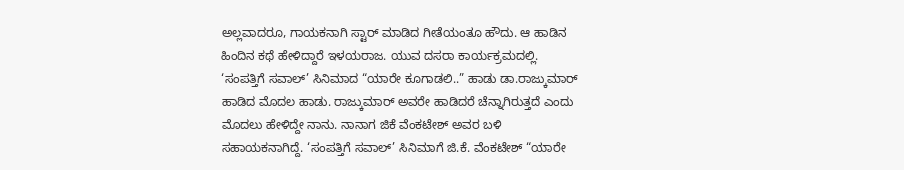ಅಲ್ಲವಾದರೂ, ಗಾಯಕನಾಗಿ ಸ್ಟಾರ್ ಮಾಡಿದ ಗೀತೆಯಂತೂ ಹೌದು. ಆ ಹಾಡಿನ ಹಿಂದಿನ ಕಥೆ ಹೇಳಿದ್ದಾರೆ ಇಳಯರಾಜ. ಯುವ ದಸರಾ ಕಾರ್ಯಕ್ರಮದಲ್ಲಿ.
‘ಸಂಪತ್ತಿಗೆ ಸವಾಲ್’ ಸಿನಿಮಾದ “ಯಾರೇ ಕೂಗಾಡಲಿ..” ಹಾಡು ಡಾ.ರಾಜ್ಕುಮಾರ್ ಹಾಡಿದ ಮೊದಲ ಹಾಡು. ರಾಜ್ಕುಮಾರ್ ಅವರೇ ಹಾಡಿದರೆ ಚೆನ್ನಾಗಿರುತ್ತದೆ ಎಂದು ಮೊದಲು ಹೇಳಿದ್ದೇ ನಾನು. ನಾನಾಗ ಜಿಕೆ ವೆಂಕಟೇಶ್ ಅವರ ಬಳಿ ಸಹಾಯಕನಾಗಿದ್ದೆ. ‘ಸಂಪತ್ತಿಗೆ ಸವಾಲ್’ ಸಿನಿಮಾಗೆ ಜಿ.ಕೆ. ವೆಂಕಟೇಶ್ “ಯಾರೇ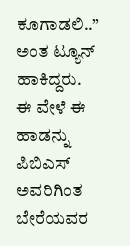ಕೂಗಾಡಲಿ..” ಅಂತ ಟ್ಯೂನ್ ಹಾಕಿದ್ದರು. ಈ ವೇಳೆ ಈ ಹಾಡನ್ನು ಪಿಬಿಎಸ್ ಅವರಿಗಿಂತ ಬೇರೆಯವರ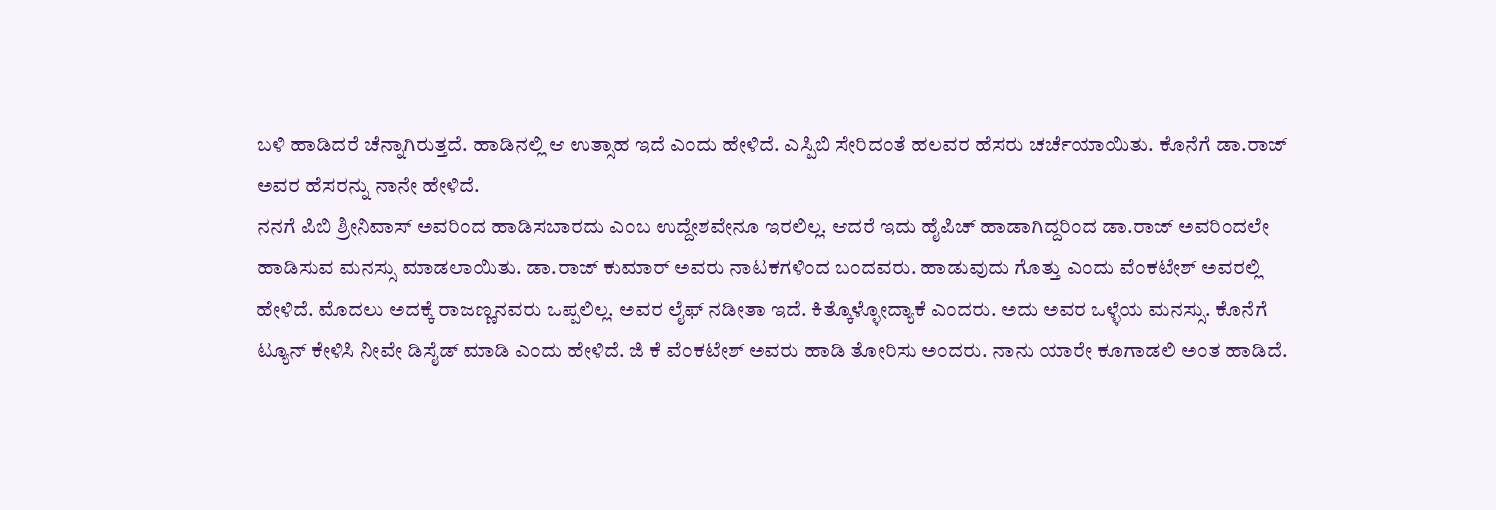ಬಳಿ ಹಾಡಿದರೆ ಚೆನ್ನಾಗಿರುತ್ತದೆ. ಹಾಡಿನಲ್ಲಿ ಆ ಉತ್ಸಾಹ ಇದೆ ಎಂದು ಹೇಳಿದೆ. ಎಸ್ಪಿಬಿ ಸೇರಿದಂತೆ ಹಲವರ ಹೆಸರು ಚರ್ಚೆಯಾಯಿತು. ಕೊನೆಗೆ ಡಾ.ರಾಜ್ ಅವರ ಹೆಸರನ್ನು ನಾನೇ ಹೇಳಿದೆ.
ನನಗೆ ಪಿಬಿ ಶ್ರೀನಿವಾಸ್ ಅವರಿಂದ ಹಾಡಿಸಬಾರದು ಎಂಬ ಉದ್ದೇಶವೇನೂ ಇರಲಿಲ್ಲ. ಆದರೆ ಇದು ಹೈಪಿಚ್ ಹಾಡಾಗಿದ್ದರಿಂದ ಡಾ.ರಾಜ್ ಅವರಿಂದಲೇ ಹಾಡಿಸುವ ಮನಸ್ಸು ಮಾಡಲಾಯಿತು. ಡಾ.ರಾಜ್ ಕುಮಾರ್ ಅವರು ನಾಟಕಗಳಿಂದ ಬಂದವರು. ಹಾಡುವುದು ಗೊತ್ತು ಎಂದು ವೆಂಕಟೇಶ್ ಅವರಲ್ಲಿ ಹೇಳಿದೆ. ಮೊದಲು ಅದಕ್ಕೆ ರಾಜಣ್ಣನವರು ಒಪ್ಪಲಿಲ್ಲ. ಅವರ ಲೈಫ್ ನಡೀತಾ ಇದೆ. ಕಿತ್ಕೊಳ್ಳೋದ್ಯಾಕೆ ಎಂದರು. ಅದು ಅವರ ಒಳ್ಳೆಯ ಮನಸ್ಸು. ಕೊನೆಗೆ ಟ್ಯೂನ್ ಕೇಳಿಸಿ ನೀವೇ ಡಿಸೈಡ್ ಮಾಡಿ ಎಂದು ಹೇಳಿದೆ. ಜಿ ಕೆ ವೆಂಕಟೇಶ್ ಅವರು ಹಾಡಿ ತೋರಿಸು ಅಂದರು. ನಾನು ಯಾರೇ ಕೂಗಾಡಲಿ ಅಂತ ಹಾಡಿದೆ.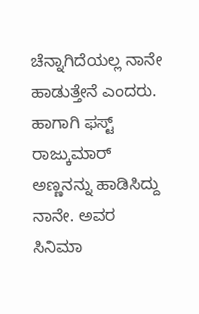ಚೆನ್ನಾಗಿದೆಯಲ್ಲ ನಾನೇ ಹಾಡುತ್ತೇನೆ ಎಂದರು. ಹಾಗಾಗಿ ಫಸ್ಟ್ ರಾಜ್ಕುಮಾರ್ ಅಣ್ಣನನ್ನು ಹಾಡಿಸಿದ್ದು ನಾನೇ. ಅವರ ಸಿನಿಮಾ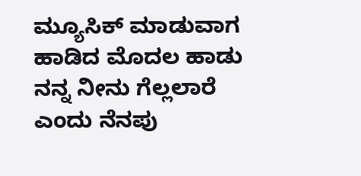ಮ್ಯೂಸಿಕ್ ಮಾಡುವಾಗ ಹಾಡಿದ ಮೊದಲ ಹಾಡು ನನ್ನ ನೀನು ಗೆಲ್ಲಲಾರೆ ಎಂದು ನೆನಪು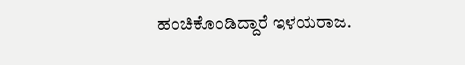ಹಂಚಿಕೊಂಡಿದ್ದಾರೆ ಇಳಯರಾಜ.